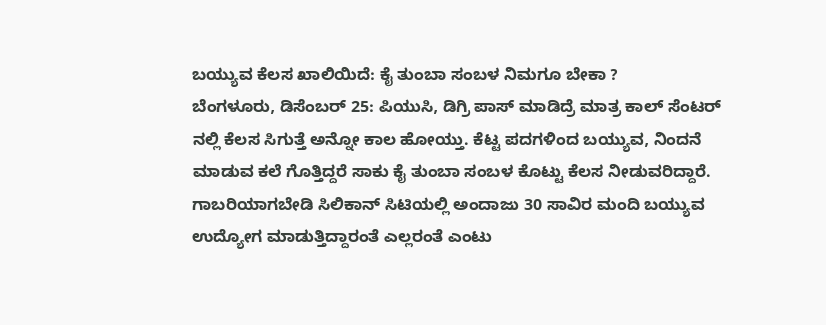ಬಯ್ಯುವ ಕೆಲಸ ಖಾಲಿಯಿದೆ: ಕೈ ತುಂಬಾ ಸಂಬಳ ನಿಮಗೂ ಬೇಕಾ ?
ಬೆಂಗಳೂರು, ಡಿಸೆಂಬರ್ 25: ಪಿಯುಸಿ, ಡಿಗ್ರಿ ಪಾಸ್ ಮಾಡಿದ್ರೆ ಮಾತ್ರ ಕಾಲ್ ಸೆಂಟರ್ ನಲ್ಲಿ ಕೆಲಸ ಸಿಗುತ್ತೆ ಅನ್ನೋ ಕಾಲ ಹೋಯ್ತು. ಕೆಟ್ಟ ಪದಗಳಿಂದ ಬಯ್ಯುವ, ನಿಂದನೆ ಮಾಡುವ ಕಲೆ ಗೊತ್ತಿದ್ದರೆ ಸಾಕು ಕೈ ತುಂಬಾ ಸಂಬಳ ಕೊಟ್ಟು ಕೆಲಸ ನೀಡುವರಿದ್ದಾರೆ. ಗಾಬರಿಯಾಗಬೇಡಿ ಸಿಲಿಕಾನ್ ಸಿಟಿಯಲ್ಲಿ ಅಂದಾಜು 30 ಸಾವಿರ ಮಂದಿ ಬಯ್ಯುವ ಉದ್ಯೋಗ ಮಾಡುತ್ತಿದ್ದಾರಂತೆ ಎಲ್ಲರಂತೆ ಎಂಟು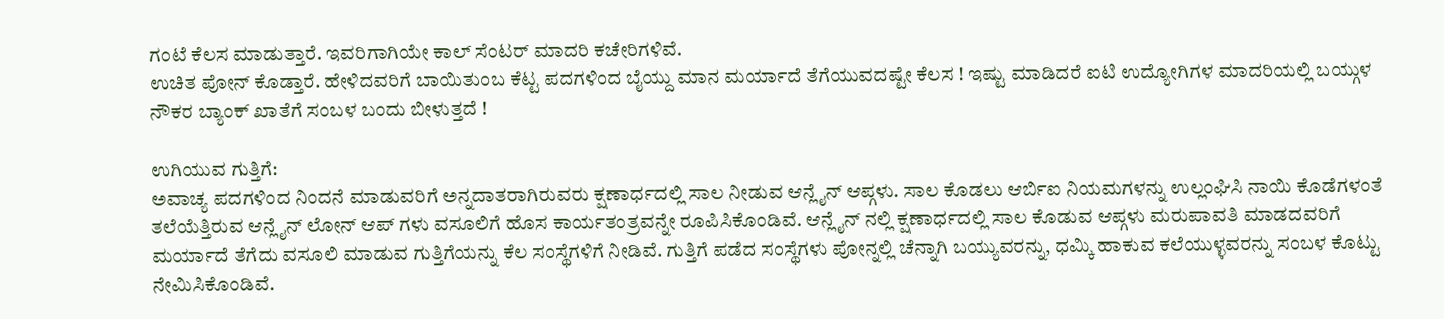ಗಂಟೆ ಕೆಲಸ ಮಾಡುತ್ತಾರೆ. ಇವರಿಗಾಗಿಯೇ ಕಾಲ್ ಸೆಂಟರ್ ಮಾದರಿ ಕಚೇರಿಗಳಿವೆ.
ಉಚಿತ ಪೋನ್ ಕೊಡ್ತಾರೆ. ಹೇಳಿದವರಿಗೆ ಬಾಯಿತುಂಬ ಕೆಟ್ಟ ಪದಗಳಿಂದ ಬೈಯ್ದು ಮಾನ ಮರ್ಯಾದೆ ತೆಗೆಯುವದಷ್ಟೇ ಕೆಲಸ ! ಇಷ್ಟು ಮಾಡಿದರೆ ಐಟಿ ಉದ್ಯೋಗಿಗಳ ಮಾದರಿಯಲ್ಲಿ ಬಯ್ಗುಳ ನೌಕರ ಬ್ಯಾಂಕ್ ಖಾತೆಗೆ ಸಂಬಳ ಬಂದು ಬೀಳುತ್ತದೆ !

ಉಗಿಯುವ ಗುತ್ತಿಗೆ:
ಅವಾಚ್ಯ ಪದಗಳಿಂದ ನಿಂದನೆ ಮಾಡುವರಿಗೆ ಅನ್ನದಾತರಾಗಿರುವರು ಕ್ಷಣಾರ್ಧದಲ್ಲಿ ಸಾಲ ನೀಡುವ ಆನ್ಲೈನ್ ಆಪ್ಗಳು. ಸಾಲ ಕೊಡಲು ಆರ್ಬಿಐ ನಿಯಮಗಳನ್ನು ಉಲ್ಲಂಘಿಸಿ ನಾಯಿ ಕೊಡೆಗಳಂತೆ ತಲೆಯೆತ್ತಿರುವ ಆನ್ಲೈನ್ ಲೋನ್ ಆಪ್ ಗಳು ವಸೂಲಿಗೆ ಹೊಸ ಕಾರ್ಯತಂತ್ರವನ್ನೇ ರೂಪಿಸಿಕೊಂಡಿವೆ. ಆನ್ಲೈನ್ ನಲ್ಲಿ ಕ್ಷಣಾರ್ಧದಲ್ಲಿ ಸಾಲ ಕೊಡುವ ಆಪ್ಗಳು ಮರುಪಾವತಿ ಮಾಡದವರಿಗೆ ಮರ್ಯಾದೆ ತೆಗೆದು ವಸೂಲಿ ಮಾಡುವ ಗುತ್ತಿಗೆಯನ್ನು ಕೆಲ ಸಂಸ್ಥೆಗಳಿಗೆ ನೀಡಿವೆ. ಗುತ್ತಿಗೆ ಪಡೆದ ಸಂಸ್ಥೆಗಳು ಪೋನ್ನಲ್ಲಿ ಚೆನ್ನಾಗಿ ಬಯ್ಯುವರನ್ನು, ಧಮ್ಕಿ ಹಾಕುವ ಕಲೆಯುಳ್ಳವರನ್ನು ಸಂಬಳ ಕೊಟ್ಟು ನೇಮಿಸಿಕೊಂಡಿವೆ.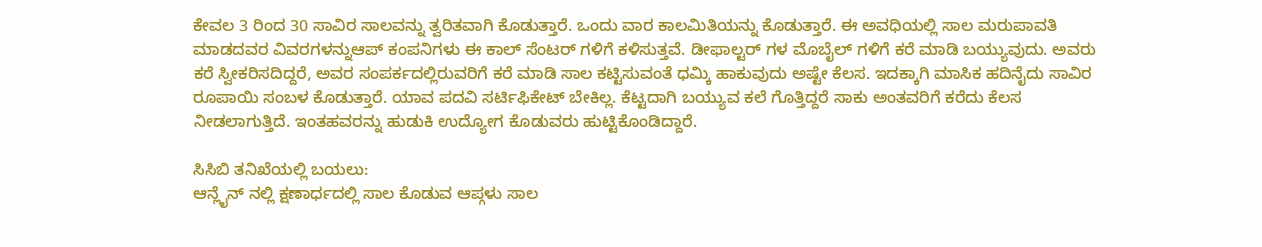ಕೇವಲ 3 ರಿಂದ 30 ಸಾವಿರ ಸಾಲವನ್ನು ತ್ವರಿತವಾಗಿ ಕೊಡುತ್ತಾರೆ. ಒಂದು ವಾರ ಕಾಲಮಿತಿಯನ್ನು ಕೊಡುತ್ತಾರೆ. ಈ ಅವಧಿಯಲ್ಲಿ ಸಾಲ ಮರುಪಾವತಿ ಮಾಡದವರ ವಿವರಗಳನ್ನುಆಪ್ ಕಂಪನಿಗಳು ಈ ಕಾಲ್ ಸೆಂಟರ್ ಗಳಿಗೆ ಕಳಿಸುತ್ತವೆ. ಡೀಫಾಲ್ಟರ್ ಗಳ ಮೊಬೈಲ್ ಗಳಿಗೆ ಕರೆ ಮಾಡಿ ಬಯ್ಯುವುದು. ಅವರು ಕರೆ ಸ್ವೀಕರಿಸದಿದ್ದರೆ, ಅವರ ಸಂಪರ್ಕದಲ್ಲಿರುವರಿಗೆ ಕರೆ ಮಾಡಿ ಸಾಲ ಕಟ್ಟಿಸುವಂತೆ ಧಮ್ಕಿ ಹಾಕುವುದು ಅಷ್ಟೇ ಕೆಲಸ. ಇದಕ್ಕಾಗಿ ಮಾಸಿಕ ಹದಿನೈದು ಸಾವಿರ ರೂಪಾಯಿ ಸಂಬಳ ಕೊಡುತ್ತಾರೆ. ಯಾವ ಪದವಿ ಸರ್ಟಿಫಿಕೇಟ್ ಬೇಕಿಲ್ಲ. ಕೆಟ್ಟದಾಗಿ ಬಯ್ಯುವ ಕಲೆ ಗೊತ್ತಿದ್ದರೆ ಸಾಕು ಅಂತವರಿಗೆ ಕರೆದು ಕೆಲಸ ನೀಡಲಾಗುತ್ತಿದೆ. ಇಂತಹವರನ್ನು ಹುಡುಕಿ ಉದ್ಯೋಗ ಕೊಡುವರು ಹುಟ್ಟಿಕೊಂಡಿದ್ದಾರೆ.

ಸಿಸಿಬಿ ತನಿಖೆಯಲ್ಲಿ ಬಯಲು:
ಆನ್ಲೈನ್ ನಲ್ಲಿ ಕ್ಷಣಾರ್ಧದಲ್ಲಿ ಸಾಲ ಕೊಡುವ ಆಪ್ಗಳು ಸಾಲ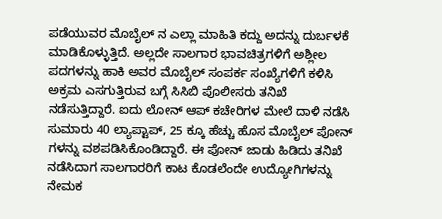ಪಡೆಯುವರ ಮೊಬೈಲ್ ನ ಎಲ್ಲಾ ಮಾಹಿತಿ ಕದ್ದು ಅದನ್ನು ದುರ್ಬಳಕೆ ಮಾಡಿಕೊಳ್ಳುತ್ತಿದೆ. ಅಲ್ಲದೇ ಸಾಲಗಾರ ಭಾವಚಿತ್ರಗಳಿಗೆ ಅಶ್ಲೀಲ ಪದಗಳನ್ನು ಹಾಕಿ ಅವರ ಮೊಬೈಲ್ ಸಂಪರ್ಕ ಸಂಖ್ಯೆಗಳಿಗೆ ಕಳಿಸಿ ಅಕ್ರಮ ಎಸಗುತ್ತಿರುವ ಬಗ್ಗೆ ಸಿಸಿಬಿ ಪೊಲೀಸರು ತನಿಖೆ ನಡೆಸುತ್ತಿದ್ದಾರೆ. ಐದು ಲೋನ್ ಆಪ್ ಕಚೇರಿಗಳ ಮೇಲೆ ದಾಳಿ ನಡೆಸಿ ಸುಮಾರು 40 ಲ್ಯಾಪ್ಟಾಪ್, 25 ಕ್ಕೂ ಹೆಚ್ಚು ಹೊಸ ಮೊಬೈಲ್ ಪೋನ್ ಗಳನ್ನು ವಶಪಡಿಸಿಕೊಂಡಿದ್ದಾರೆ. ಈ ಪೋನ್ ಜಾಡು ಹಿಡಿದು ತನಿಖೆ ನಡೆಸಿದಾಗ ಸಾಲಗಾರರಿಗೆ ಕಾಟ ಕೊಡಲೆಂದೇ ಉದ್ಯೋಗಿಗಳನ್ನು ನೇಮಕ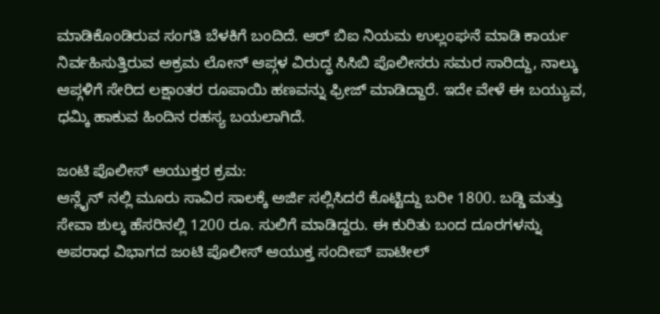ಮಾಡಿಕೊಂಡಿರುವ ಸಂಗತಿ ಬೆಳಕಿಗೆ ಬಂದಿದೆ. ಆರ್ ಬಿಐ ನಿಯಮ ಉಲ್ಲಂಘನೆ ಮಾಡಿ ಕಾರ್ಯ ನಿರ್ವಹಿಸುತ್ತಿರುವ ಅಕ್ರಮ ಲೋನ್ ಆಪ್ಗಳ ವಿರುದ್ಧ ಸಿಸಿಬಿ ಪೊಲೀಸರು ಸಮರ ಸಾರಿದ್ದು, ನಾಲ್ಕು ಆಪ್ಗಳಿಗೆ ಸೇರಿದ ಲಕ್ಷಾಂತರ ರೂಪಾಯಿ ಹಣವನ್ನು ಫ್ರೀಜ್ ಮಾಡಿದ್ದಾರೆ. ಇದೇ ವೇಳೆ ಈ ಬಯ್ಯುವ, ಧಮ್ಕಿ ಹಾಕುವ ಹಿಂದಿನ ರಹಸ್ಯ ಬಯಲಾಗಿದೆ.

ಜಂಟಿ ಪೊಲೀಸ್ ಆಯುಕ್ತರ ಕ್ರಮ:
ಆನ್ಲೈನ್ ನಲ್ಲಿ ಮೂರು ಸಾವಿರ ಸಾಲಕ್ಕೆ ಅರ್ಜಿ ಸಲ್ಲಿಸಿದರೆ ಕೊಟ್ಟಿದ್ದು ಬರೀ 1800. ಬಡ್ಡಿ ಮತ್ತು ಸೇವಾ ಶುಲ್ಕ ಹೆಸರಿನಲ್ಲಿ 1200 ರೂ. ಸುಲಿಗೆ ಮಾಡಿದ್ದರು. ಈ ಕುರಿತು ಬಂದ ದೂರಗಳನ್ನು ಅಪರಾಧ ವಿಭಾಗದ ಜಂಟಿ ಪೊಲೀಸ್ ಆಯುಕ್ತ ಸಂದೀಪ್ ಪಾಟೀಲ್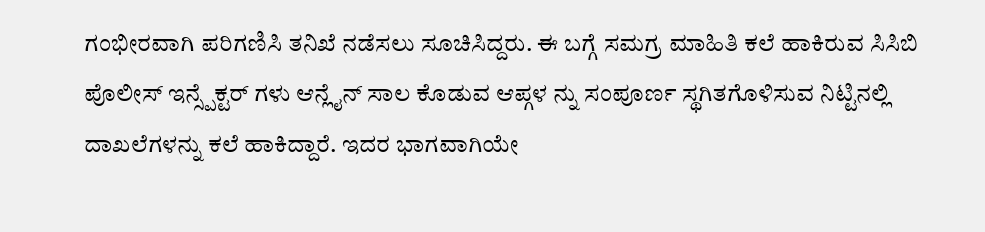ಗಂಭೀರವಾಗಿ ಪರಿಗಣಿಸಿ ತನಿಖೆ ನಡೆಸಲು ಸೂಚಿಸಿದ್ದರು. ಈ ಬಗ್ಗೆ ಸಮಗ್ರ ಮಾಹಿತಿ ಕಲೆ ಹಾಕಿರುವ ಸಿಸಿಬಿ ಪೊಲೀಸ್ ಇನ್ಸ್ಪೆಕ್ಟರ್ ಗಳು ಆನ್ಲೈನ್ ಸಾಲ ಕೊಡುವ ಆಪ್ಗಳ ನ್ನು ಸಂಪೂರ್ಣ ಸ್ಥಗಿತಗೊಳಿಸುವ ನಿಟ್ಟಿನಲ್ಲಿ ದಾಖಲೆಗಳನ್ನು ಕಲೆ ಹಾಕಿದ್ದಾರೆ. ಇದರ ಭಾಗವಾಗಿಯೇ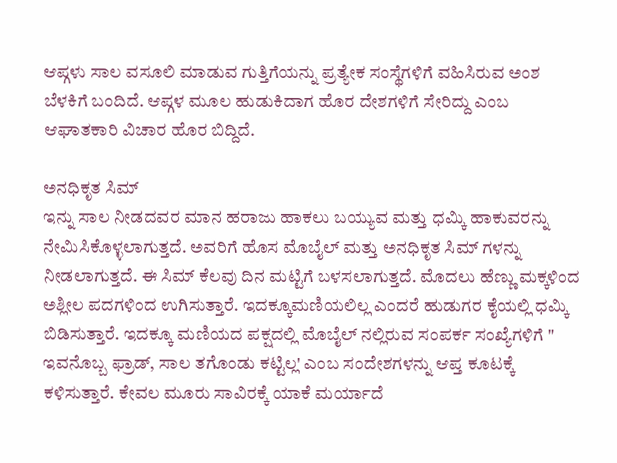ಆಪ್ಗಳು ಸಾಲ ವಸೂಲಿ ಮಾಡುವ ಗುತ್ತಿಗೆಯನ್ನು ಪ್ರತ್ಯೇಕ ಸಂಸ್ಥೆಗಳಿಗೆ ವಹಿಸಿರುವ ಅಂಶ ಬೆಳಕಿಗೆ ಬಂದಿದೆ. ಆಪ್ಗಳ ಮೂಲ ಹುಡುಕಿದಾಗ ಹೊರ ದೇಶಗಳಿಗೆ ಸೇರಿದ್ದು ಎಂಬ ಆಘಾತಕಾರಿ ವಿಚಾರ ಹೊರ ಬಿದ್ದಿದೆ.

ಅನಧಿಕೃತ ಸಿಮ್
ಇನ್ನು ಸಾಲ ನೀಡದವರ ಮಾನ ಹರಾಜು ಹಾಕಲು ಬಯ್ಯುವ ಮತ್ತು ಧಮ್ಕಿ ಹಾಕುವರನ್ನು ನೇಮಿಸಿಕೊಳ್ಳಲಾಗುತ್ತದೆ. ಅವರಿಗೆ ಹೊಸ ಮೊಬೈಲ್ ಮತ್ತು ಅನಧಿಕೃತ ಸಿಮ್ ಗಳನ್ನು ನೀಡಲಾಗುತ್ತದೆ. ಈ ಸಿಮ್ ಕೆಲವು ದಿನ ಮಟ್ಟಿಗೆ ಬಳಸಲಾಗುತ್ತದೆ. ಮೊದಲು ಹೆಣ್ಣು ಮಕ್ಕಳಿಂದ ಅಶ್ಲೀಲ ಪದಗಳಿಂದ ಉಗಿಸುತ್ತಾರೆ. ಇದಕ್ಕೂಮಣಿಯಲಿಲ್ಲ ಎಂದರೆ ಹುಡುಗರ ಕೈಯಲ್ಲಿ ಧಮ್ಕಿ ಬಿಡಿಸುತ್ತಾರೆ. ಇದಕ್ಕೂ ಮಣಿಯದ ಪಕ್ಷದಲ್ಲಿ ಮೊಬೈಲ್ ನಲ್ಲಿರುವ ಸಂಪರ್ಕ ಸಂಖ್ಯೆಗಳಿಗೆ " ಇವನೊಬ್ಬ ಫ್ರಾಡ್, ಸಾಲ ತಗೊಂಡು ಕಟ್ಟಿಲ್ಲ' ಎಂಬ ಸಂದೇಶಗಳನ್ನು ಆಪ್ತ ಕೂಟಕ್ಕೆ ಕಳಿಸುತ್ತಾರೆ. ಕೇವಲ ಮೂರು ಸಾವಿರಕ್ಕೆ ಯಾಕೆ ಮರ್ಯಾದೆ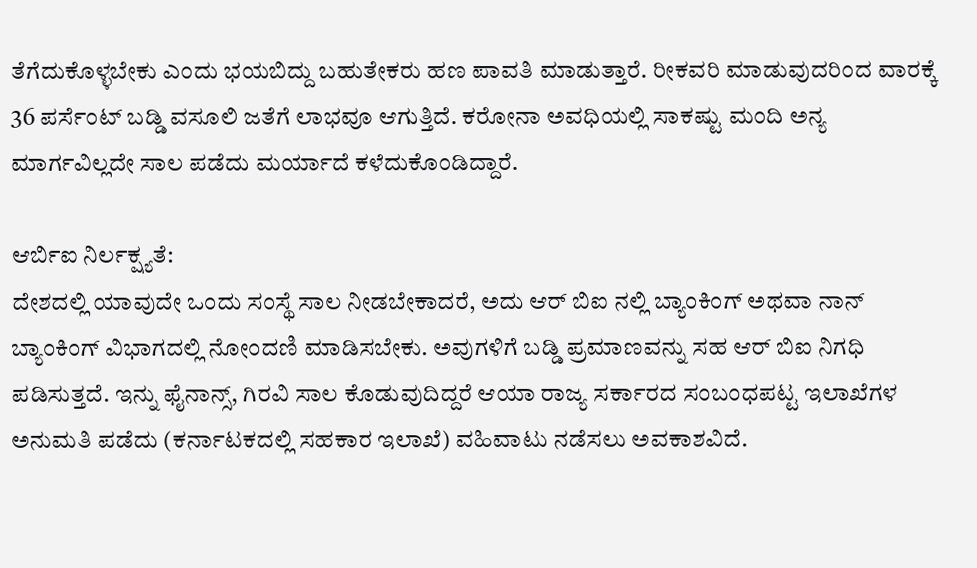ತೆಗೆದುಕೊಳ್ಳಬೇಕು ಎಂದು ಭಯಬಿದ್ದು ಬಹುತೇಕರು ಹಣ ಪಾವತಿ ಮಾಡುತ್ತಾರೆ. ರೀಕವರಿ ಮಾಡುವುದರಿಂದ ವಾರಕ್ಕೆ 36 ಪರ್ಸೆಂಟ್ ಬಡ್ಡಿ ವಸೂಲಿ ಜತೆಗೆ ಲಾಭವೂ ಆಗುತ್ತಿದೆ. ಕರೋನಾ ಅವಧಿಯಲ್ಲಿ ಸಾಕಷ್ಟು ಮಂದಿ ಅನ್ಯ ಮಾರ್ಗವಿಲ್ಲದೇ ಸಾಲ ಪಡೆದು ಮರ್ಯಾದೆ ಕಳೆದುಕೊಂಡಿದ್ದಾರೆ.

ಆರ್ಬಿಐ ನಿರ್ಲಕ್ಷ್ಯತೆ:
ದೇಶದಲ್ಲಿ ಯಾವುದೇ ಒಂದು ಸಂಸ್ಥೆ ಸಾಲ ನೀಡಬೇಕಾದರೆ, ಅದು ಆರ್ ಬಿಐ ನಲ್ಲಿ ಬ್ಯಾಂಕಿಂಗ್ ಅಥವಾ ನಾನ್ ಬ್ಯಾಂಕಿಂಗ್ ವಿಭಾಗದಲ್ಲಿ ನೋಂದಣಿ ಮಾಡಿಸಬೇಕು. ಅವುಗಳಿಗೆ ಬಡ್ಡಿ ಪ್ರಮಾಣವನ್ನು ಸಹ ಆರ್ ಬಿಐ ನಿಗಧಿ ಪಡಿಸುತ್ತದೆ. ಇನ್ನು ಫೈನಾನ್ಸ್, ಗಿರವಿ ಸಾಲ ಕೊಡುವುದಿದ್ದರೆ ಆಯಾ ರಾಜ್ಯ ಸರ್ಕಾರದ ಸಂಬಂಧಪಟ್ಟ ಇಲಾಖೆಗಳ ಅನುಮತಿ ಪಡೆದು (ಕರ್ನಾಟಕದಲ್ಲಿ ಸಹಕಾರ ಇಲಾಖೆ) ವಹಿವಾಟು ನಡೆಸಲು ಅವಕಾಶವಿದೆ.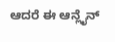ಆದರೆ ಈ ಆನ್ಲೈನ್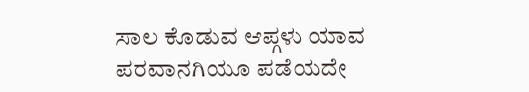ಸಾಲ ಕೊಡುವ ಆಪ್ಗಳು ಯಾವ ಪರವಾನಗಿಯೂ ಪಡೆಯದೇ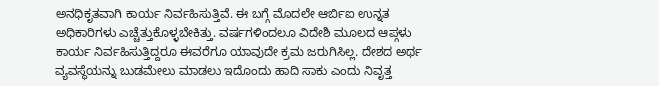ಅನಧಿಕೃತವಾಗಿ ಕಾರ್ಯ ನಿರ್ವಹಿಸುತ್ತಿವೆ. ಈ ಬಗ್ಗೆ ಮೊದಲೇ ಆರ್ಬಿಐ ಉನ್ನತ ಅಧಿಕಾರಿಗಳು ಎಚ್ಚೆತ್ತುಕೊಳ್ಳಬೇಕಿತ್ತು. ವರ್ಷಗಳಿಂದಲೂ ವಿದೇಶಿ ಮೂಲದ ಆಪ್ಗಳು ಕಾರ್ಯ ನಿರ್ವಹಿಸುತ್ತಿದ್ದರೂ ಈವರೆಗೂ ಯಾವುದೇ ಕ್ರಮ ಜರುಗಿಸಿಲ್ಲ. ದೇಶದ ಅರ್ಥ ವ್ಯವಸ್ಥೆಯನ್ನು ಬುಡಮೇಲು ಮಾಡಲು ಇದೊಂದು ಹಾದಿ ಸಾಕು ಎಂದು ನಿವೃತ್ತ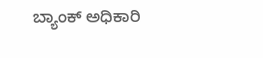ಬ್ಯಾಂಕ್ ಅಧಿಕಾರಿ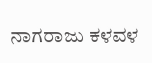ನಾಗರಾಜು ಕಳವಳ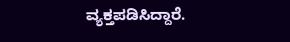ವ್ಯಕ್ತಪಡಿಸಿದ್ದಾರೆ.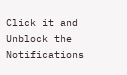Click it and Unblock the Notifications